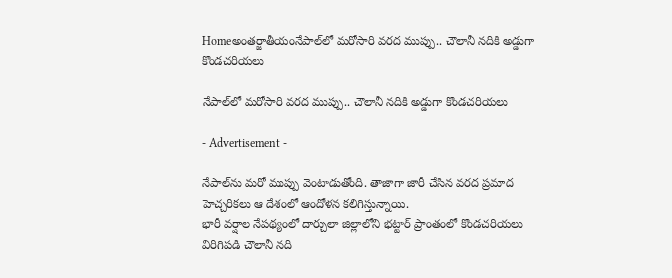Homeఅంతర్జాతీయంనేపాల్‌లో మరోసారి వరద ముప్పు.. చౌలానీ నదికి అడ్డుగా కొండచరియలు

నేపాల్‌లో మరోసారి వరద ముప్పు.. చౌలానీ నదికి అడ్డుగా కొండచరియలు

- Advertisement -

నేపాల్‌ను మరో ముప్పు వెంటాడుతోంది. తాజాగా జారీ చేసిన వరద ప్రమాద హెచ్చరికలు ఆ దేశంలో ఆందోళన కలిగిస్తున్నాయి.
భారీ వర్షాల నేపథ్యంలో దార్చులా జిల్లాలోని భట్టార్‌ ప్రాంతంలో కొండచరియలు విరిగిపడి చౌలానీ నది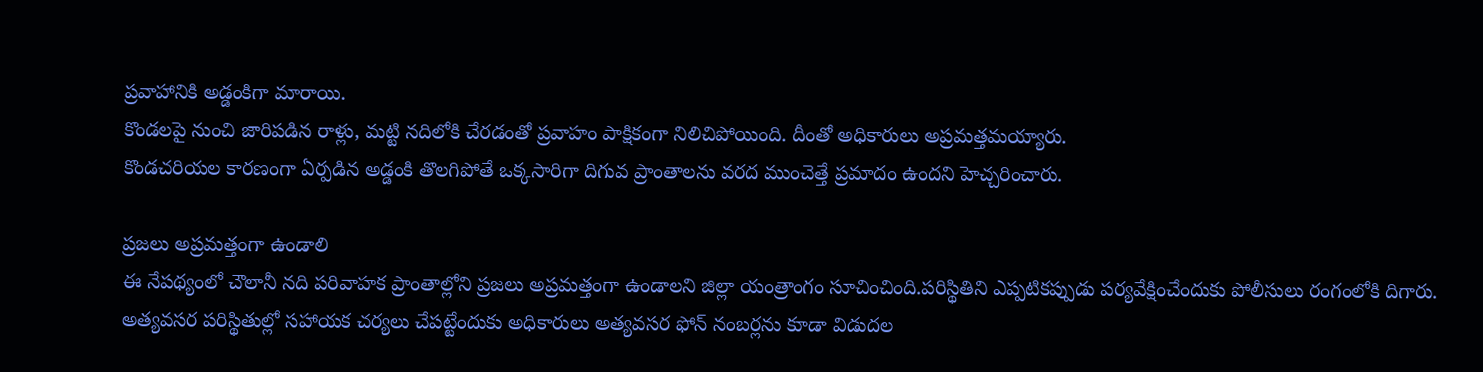ప్రవాహానికి అడ్డంకిగా మారాయి.
కొండలపై నుంచి జారిపడిన రాళ్లు, మట్టి నదిలోకి చేరడంతో ప్రవాహం పాక్షికంగా నిలిచిపోయింది. దీంతో అధికారులు అప్రమత్తమయ్యారు.
కొండచరియల కారణంగా ఏర్పడిన అడ్డంకి తొలగిపోతే ఒక్కసారిగా దిగువ ప్రాంతాలను వరద ముంచెత్తే ప్రమాదం ఉందని హెచ్చరించారు.

ప్రజలు అప్రమత్తంగా ఉండాలి
ఈ నేపథ్యంలో చౌలానీ నది పరివాహక ప్రాంతాల్లోని ప్రజలు అప్రమత్తంగా ఉండాలని జిల్లా యంత్రాంగం సూచించింది.పరిస్థితిని ఎప్పటికప్పుడు పర్యవేక్షించేందుకు పోలీసులు రంగంలోకి దిగారు. అత్యవసర పరిస్థితుల్లో సహాయక చర్యలు చేపట్టేందుకు అధికారులు అత్యవసర ఫోన్‌ నంబర్లను కూడా విడుదల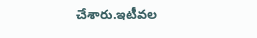చేశారు.ఇటీవల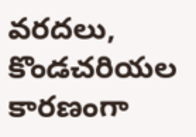వరదలు, కొండచరియల కారణంగా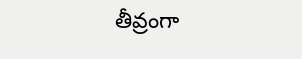తీవ్రంగా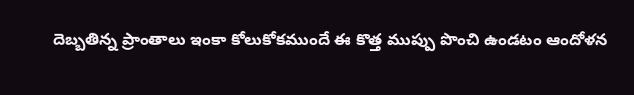దెబ్బతిన్న ప్రాంతాలు ఇంకా కోలుకోకముందే ఈ కొత్త ముప్పు పొంచి ఉండటం ఆందోళన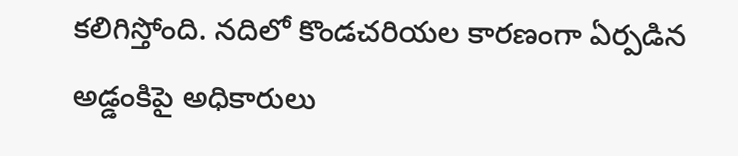కలిగిస్తోంది. నదిలో కొండచరియల కారణంగా ఏర్పడిన అడ్డంకిపై అధికారులు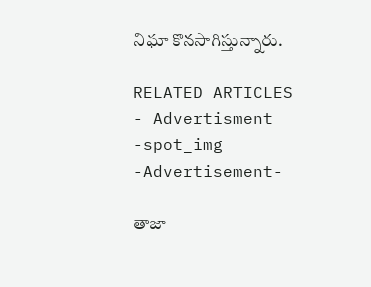నిఘా కొనసాగిస్తున్నారు.

RELATED ARTICLES
- Advertisment -spot_img
-Advertisement-

తాజా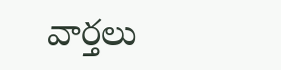వార్తలు